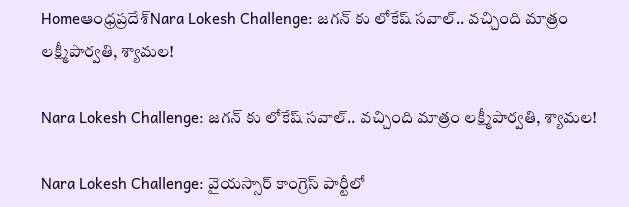Homeఆంధ్రప్రదేశ్‌Nara Lokesh Challenge: జగన్ కు లోకేష్ సవాల్.. వచ్చింది మాత్రం లక్ష్మీపార్వతి, శ్యామల!

Nara Lokesh Challenge: జగన్ కు లోకేష్ సవాల్.. వచ్చింది మాత్రం లక్ష్మీపార్వతి, శ్యామల!

Nara Lokesh Challenge: వైయస్సార్ కాంగ్రెస్ పార్టీలో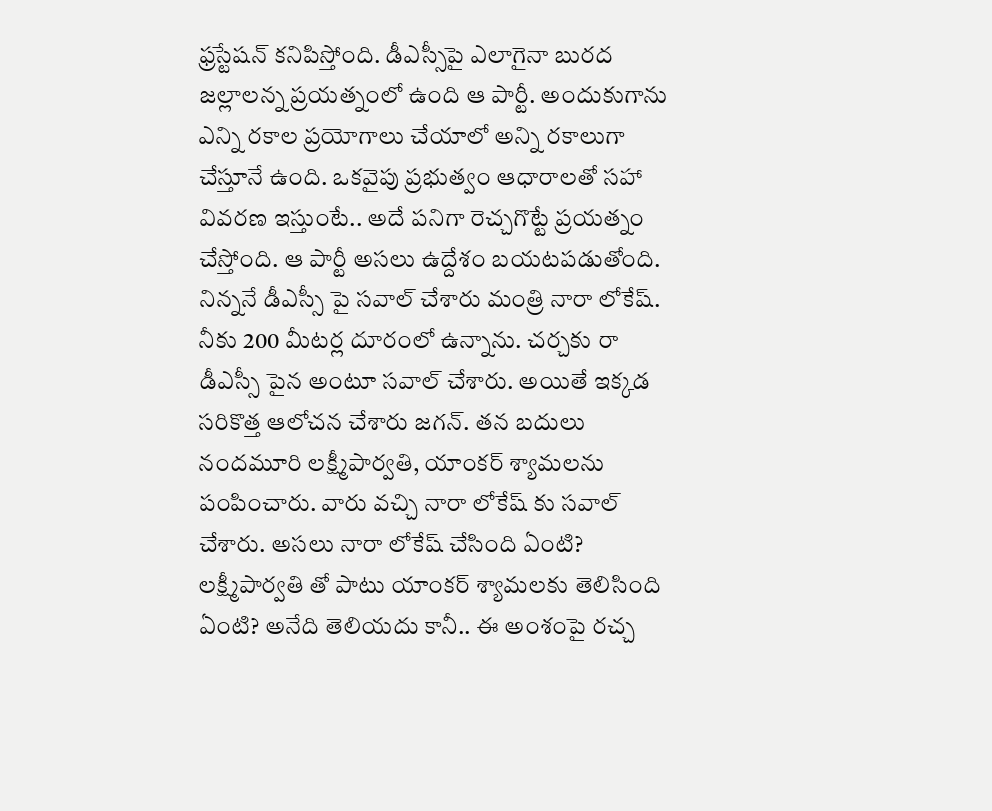ఫ్రస్టేషన్ కనిపిస్తోంది. డీఎస్సీపై ఎలాగైనా బురద జల్లాలన్న ప్రయత్నంలో ఉంది ఆ పార్టీ. అందుకుగాను ఎన్ని రకాల ప్రయోగాలు చేయాలో అన్ని రకాలుగా చేస్తూనే ఉంది. ఒకవైపు ప్రభుత్వం ఆధారాలతో సహా వివరణ ఇస్తుంటే.. అదే పనిగా రెచ్చగొట్టే ప్రయత్నం చేస్తోంది. ఆ పార్టీ అసలు ఉద్దేశం బయటపడుతోంది. నిన్ననే డీఎస్సీ పై సవాల్ చేశారు మంత్రి నారా లోకేష్. నీకు 200 మీటర్ల దూరంలో ఉన్నాను. చర్చకు రా డీఎస్సీ పైన అంటూ సవాల్ చేశారు. అయితే ఇక్కడ సరికొత్త ఆలోచన చేశారు జగన్. తన బదులు నందమూరి లక్ష్మీపార్వతి, యాంకర్ శ్యామలను పంపించారు. వారు వచ్చి నారా లోకేష్ కు సవాల్ చేశారు. అసలు నారా లోకేష్ చేసింది ఏంటి? లక్ష్మీపార్వతి తో పాటు యాంకర్ శ్యామలకు తెలిసింది ఏంటి? అనేది తెలియదు కానీ.. ఈ అంశంపై రచ్చ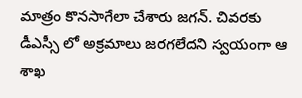మాత్రం కొనసాగేలా చేశారు జగన్. చివరకు డీఎస్సీ లో అక్రమాలు జరగలేదని స్వయంగా ఆ శాఖ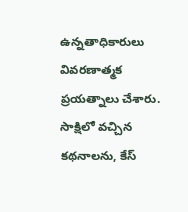ఉన్నతాధికారులు వివరణాత్మక ప్రయత్నాలు చేశారు. సాక్షిలో వచ్చిన కథనాలను, కేస్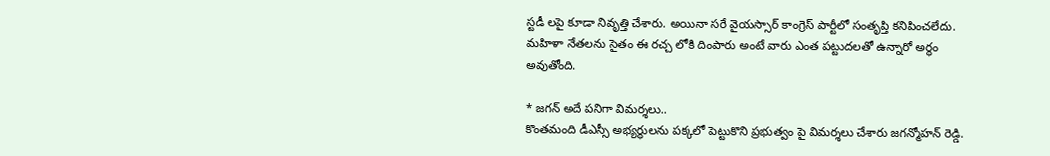స్టడీ లపై కూడా నివృత్తి చేశారు. అయినా సరే వైయస్సార్ కాంగ్రెస్ పార్టీలో సంతృప్తి కనిపించలేదు. మహిళా నేతలను సైతం ఈ రచ్చ లోకి దింపారు అంటే వారు ఎంత పట్టుదలతో ఉన్నారో అర్థం అవుతోంది.

* జగన్ అదే పనిగా విమర్శలు..
కొంతమంది డీఎస్సీ అభ్యర్థులను పక్కలో పెట్టుకొని ప్రభుత్వం పై విమర్శలు చేశారు జగన్మోహన్ రెడ్డి.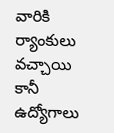వారికి ర్యాంకులు వచ్చాయి కానీ ఉద్యోగాలు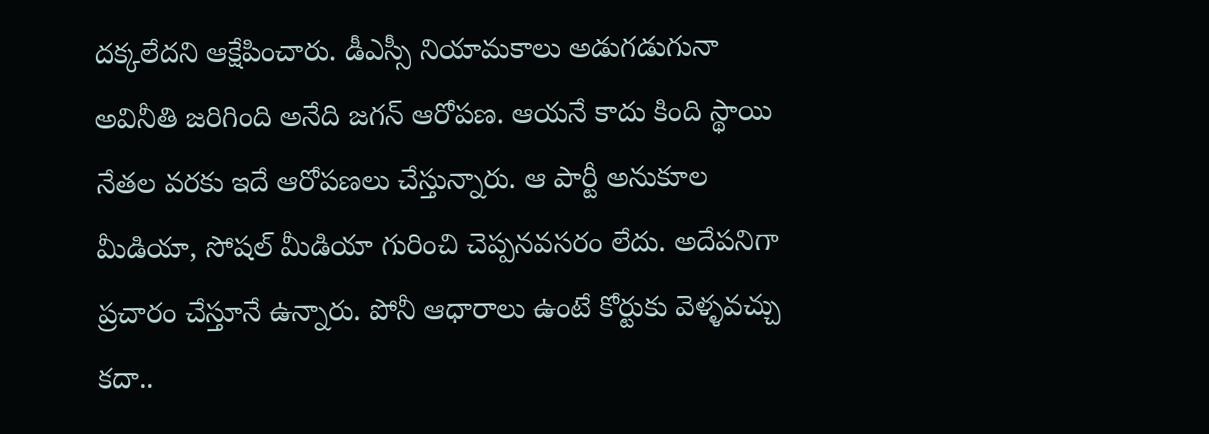దక్కలేదని ఆక్షేపించారు. డీఎస్సీ నియామకాలు అడుగడుగునా అవినీతి జరిగింది అనేది జగన్ ఆరోపణ. ఆయనే కాదు కింది స్థాయి నేతల వరకు ఇదే ఆరోపణలు చేస్తున్నారు. ఆ పార్టీ అనుకూల మీడియా, సోషల్ మీడియా గురించి చెప్పనవసరం లేదు. అదేపనిగా ప్రచారం చేస్తూనే ఉన్నారు. పోనీ ఆధారాలు ఉంటే కోర్టుకు వెళ్ళవచ్చు కదా..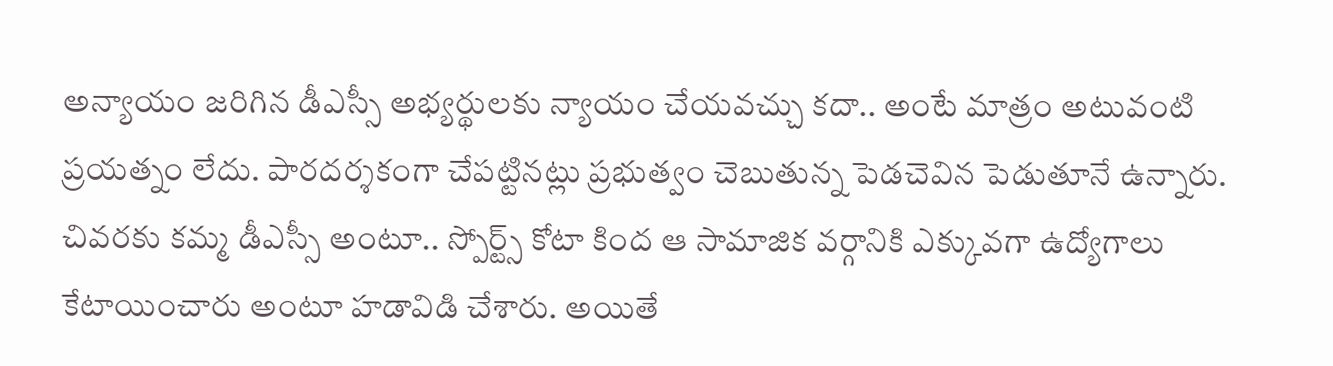అన్యాయం జరిగిన డీఎస్సీ అభ్యర్థులకు న్యాయం చేయవచ్చు కదా.. అంటే మాత్రం అటువంటి ప్రయత్నం లేదు. పారదర్శకంగా చేపట్టినట్లు ప్రభుత్వం చెబుతున్న పెడచెవిన పెడుతూనే ఉన్నారు. చివరకు కమ్మ డీఎస్సీ అంటూ.. స్పోర్ట్స్ కోటా కింద ఆ సామాజిక వర్గానికి ఎక్కువగా ఉద్యోగాలు కేటాయించారు అంటూ హడావిడి చేశారు. అయితే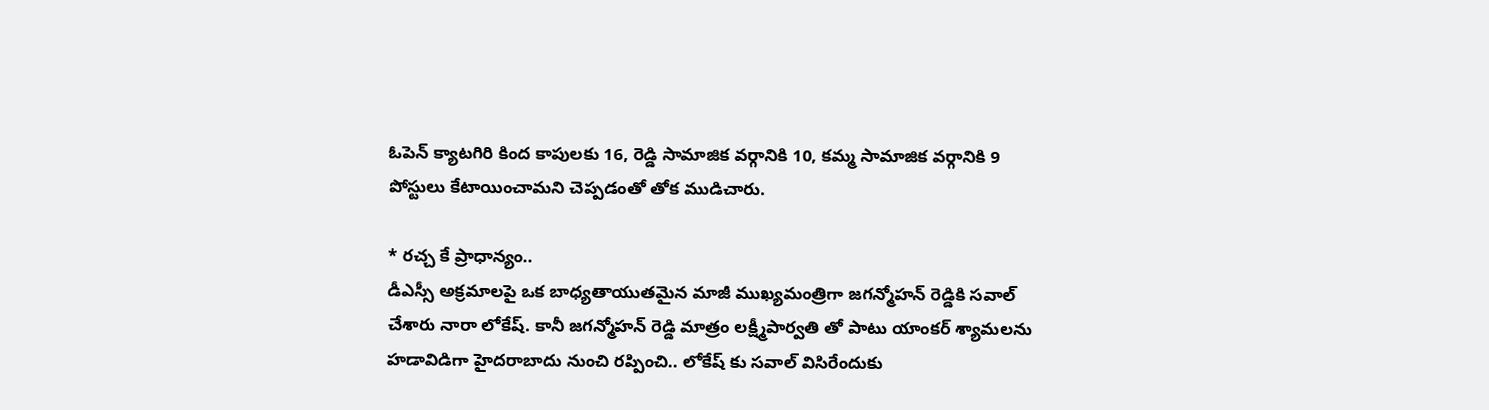ఓపెన్ క్యాటగిరి కింద కాపులకు 16, రెడ్డి సామాజిక వర్గానికి 10, కమ్మ సామాజిక వర్గానికి 9 పోస్టులు కేటాయించామని చెప్పడంతో తోక ముడిచారు.

* రచ్చ కే ప్రాధాన్యం..
డీఎస్సీ అక్రమాలపై ఒక బాధ్యతాయుతమైన మాజీ ముఖ్యమంత్రిగా జగన్మోహన్ రెడ్డికి సవాల్ చేశారు నారా లోకేష్. కానీ జగన్మోహన్ రెడ్డి మాత్రం లక్ష్మీపార్వతి తో పాటు యాంకర్ శ్యామలను హడావిడిగా హైదరాబాదు నుంచి రప్పించి.. లోకేష్ కు సవాల్ విసిరేందుకు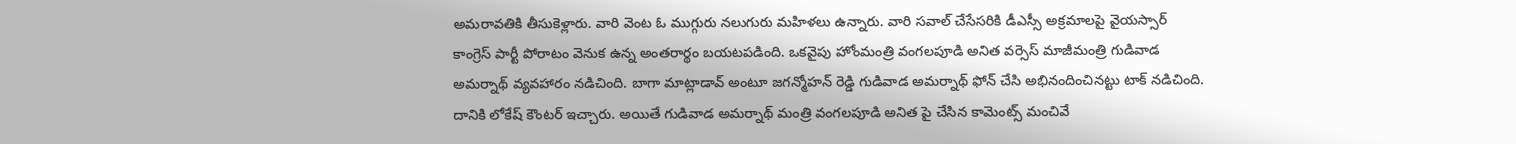అమరావతికి తీసుకెళ్లారు. వారి వెంట ఓ ముగ్గురు నలుగురు మహిళలు ఉన్నారు. వారి సవాల్ చేసేసరికి డీఎస్సీ అక్రమాలపై వైయస్సార్ కాంగ్రెస్ పార్టీ పోరాటం వెనుక ఉన్న అంతరార్థం బయటపడింది. ఒకవైపు హోంమంత్రి వంగలపూడి అనిత వర్సెస్ మాజీమంత్రి గుడివాడ అమర్నాథ్ వ్యవహారం నడిచింది. బాగా మాట్లాడావ్ అంటూ జగన్మోహన్ రెడ్డి గుడివాడ అమర్నాథ్ ఫోన్ చేసి అభినందించినట్టు టాక్ నడిచింది. దానికి లోకేష్ కౌంటర్ ఇచ్చారు. అయితే గుడివాడ అమర్నాథ్ మంత్రి వంగలపూడి అనిత పై చేసిన కామెంట్స్ మంచివే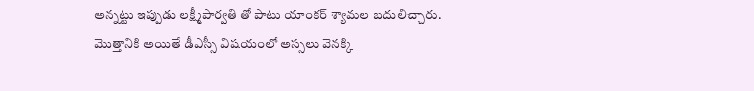అన్నట్టు ఇప్పుడు లక్ష్మీపార్వతి తో పాటు యాంకర్ శ్యామల బదులిచ్చారు. మొత్తానికి అయితే డీఎస్సీ విషయంలో అస్సలు వెనక్కి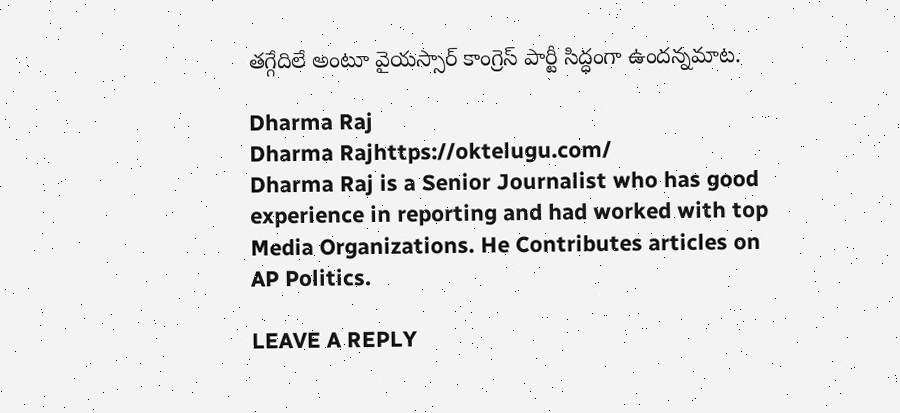తగ్గేదిలే అంటూ వైయస్సార్ కాంగ్రెస్ పార్టీ సిద్ధంగా ఉందన్నమాట.

Dharma Raj
Dharma Rajhttps://oktelugu.com/
Dharma Raj is a Senior Journalist who has good experience in reporting and had worked with top Media Organizations. He Contributes articles on AP Politics.

LEAVE A REPLY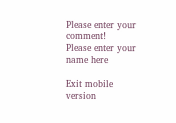Please enter your comment!
Please enter your name here

Exit mobile version